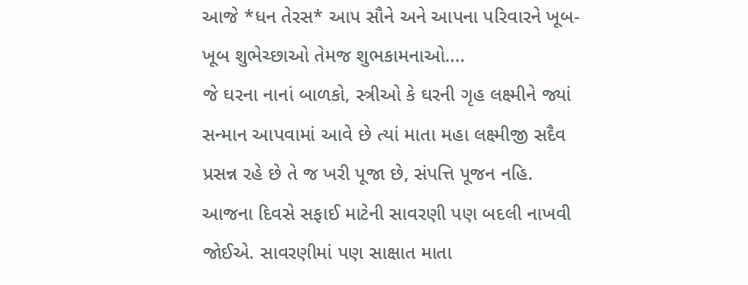આજે *ધન તેરસ* આપ સૌને અને આપના પરિવારને ખૂબ-ખૂબ શુભેચ્છાઓ તેમજ શુભકામનાઓ....
જે ઘરના નાનાં બાળકો, સ્ત્રીઓ કે ઘરની ગૃહ લક્ષ્મીને જ્યાં સન્માન આપવામાં આવે છે ત્યાં માતા મહા લક્ષ્મીજી સદૈવ પ્રસન્ન રહે છે તે જ ખરી પૂજા છે, સંપત્તિ પૂજન નહિ. આજના દિવસે સફાઈ માટેની સાવરણી પણ બદલી નાખવી જોઈએ. સાવરણીમાં પણ સાક્ષાત માતા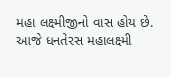મહા લક્ષ્મીજીનો વાસ હોય છે.
આજે ધનતેરસ મહાલક્ષ્મી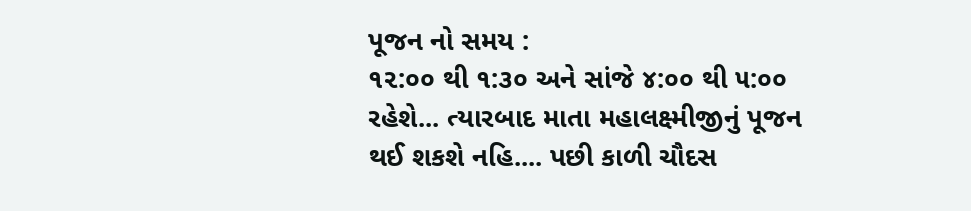પૂજન નો સમય :
૧૨:૦૦ થી ૧:૩૦ અને સાંજે ૪:૦૦ થી ૫:૦૦ રહેશે... ત્યારબાદ માતા મહાલક્ષ્મીજીનું પૂજન થઈ શકશે નહિ.... પછી કાળી ચૌદસ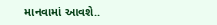માનવામાં આવશે..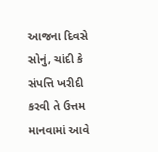આજના દિવસે સોનું, ચાંદી કે સંપત્તિ ખરીદી કરવી તે ઉત્તમ માનવામાં આવે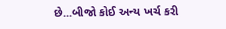છે...બીજો કોઈ અન્ય ખર્ચ કરી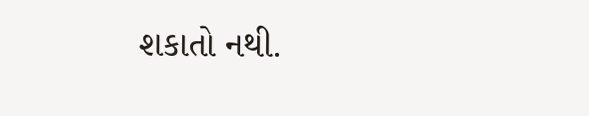શકાતો નથી.